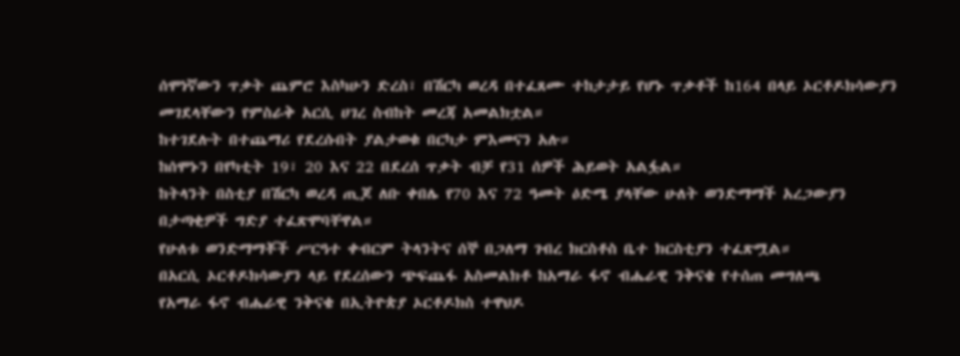ሰሞነኛውን ጥቃት ጨምሮ እስካሁን ድረስ፣ በሽርካ ወረዳ በተፈጸሙ ተከታታይ የሆኑ ጥቃቶች ከ164 በላይ ኦርቶዶክሳውያን መገደላቸውን የምስራቅ አርሲ ሀገረ ስብከት መረጃ አመልክቷል።
ከተገደሉት በተጨማሪ የደረሱበት ያልታወቁ በርካታ ምእመናን አሉ።
ከሰሞኑን በየካቲት 19፣ 20 እና 22 በደረሰ ጥቃት ብቻ የ31 ሰዎች ሕይወት አልፏል።
ከትላንት በስቲያ በሽርካ ወረዳ ጢጆ ለቡ ቀበሌ የ70 እና 72 ዓመት ዕድሜ ያላቸው ሁለት ወንድማማች አረጋውያን በታጣቂዎች ግድያ ተፈጽሞባቸዋል።
የሁለቱ ወንድማማቾች ሥርዓተ ቀብርም ትላንትና ሰኞ በጋለማ ገብረ ክርስቶስ ቤተ ክርስቲያን ተፈጽሟል።
በአርሲ ኦርቶዶክሳውያን ላይ የደረሰውን ጭፍጨፋ አስመልክቶ ከአማራ ፋኖ ብሔራዊ ንቅናቄ የተሰጠ መግለጫ
የአማራ ፋኖ ብሔራዊ ንቅናቄ በኢትዮጵያ ኦርቶዶክስ ተዋህዶ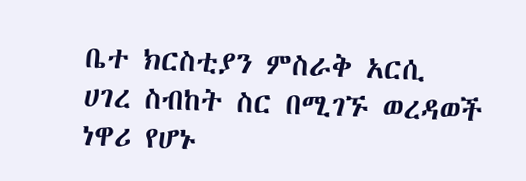ቤተ ክርስቲያን ምስራቅ አርሲ ሀገረ ስብከት ስር በሚገኙ ወረዳወች ነዋሪ የሆኑ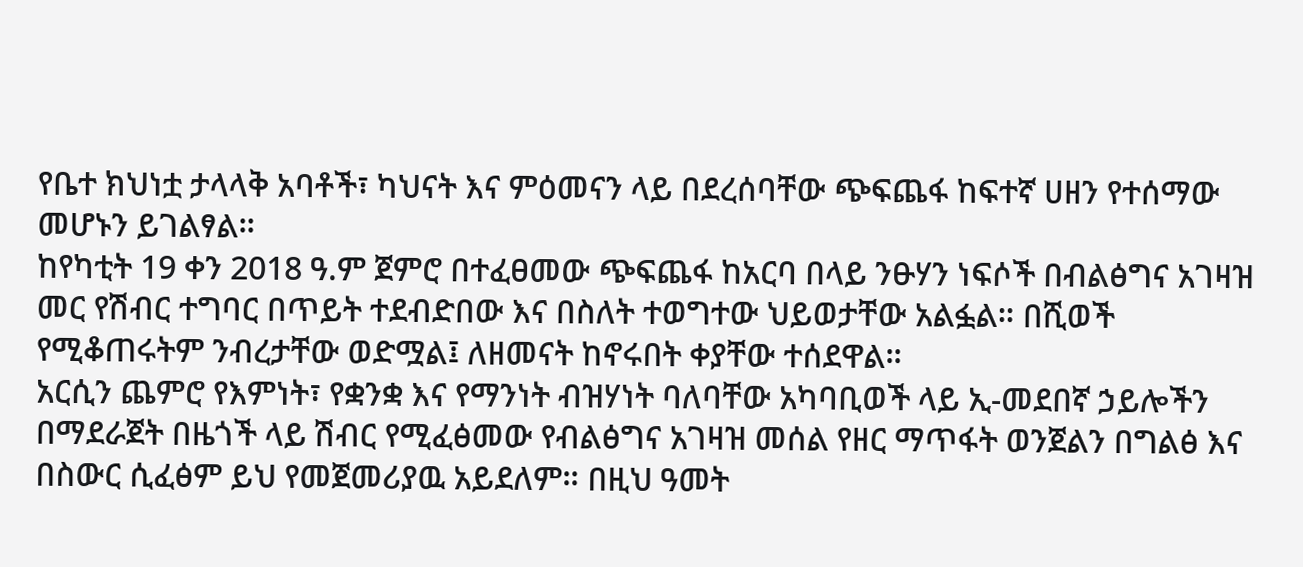የቤተ ክህነቷ ታላላቅ አባቶች፣ ካህናት እና ምዕመናን ላይ በደረሰባቸው ጭፍጨፋ ከፍተኛ ሀዘን የተሰማው መሆኑን ይገልፃል።
ከየካቲት 19 ቀን 2018 ዓ.ም ጀምሮ በተፈፀመው ጭፍጨፋ ከአርባ በላይ ንፁሃን ነፍሶች በብልፅግና አገዛዝ መር የሽብር ተግባር በጥይት ተደብድበው እና በስለት ተወግተው ህይወታቸው አልፏል። በሺወች የሚቆጠሩትም ንብረታቸው ወድሟል፤ ለዘመናት ከኖሩበት ቀያቸው ተሰደዋል።
አርሲን ጨምሮ የእምነት፣ የቋንቋ እና የማንነት ብዝሃነት ባለባቸው አካባቢወች ላይ ኢ-መደበኛ ኃይሎችን በማደራጀት በዜጎች ላይ ሽብር የሚፈፅመው የብልፅግና አገዛዝ መሰል የዘር ማጥፋት ወንጀልን በግልፅ እና በስውር ሲፈፅም ይህ የመጀመሪያዉ አይደለም። በዚህ ዓመት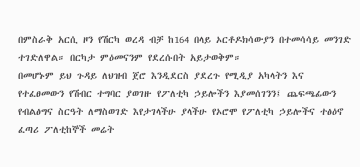በምስራቅ አርሲ ዞን የሽርካ ወረዳ ብቻ ከ164 በላይ ኦርቶዶክሳውያን በተመሳሳይ መንገድ ተገድለዋል። በርካታ ምዕመናንም የደረሱበት አይታወቅም።
በመሆኑም ይህ ጉዳይ ለህዝብ ጀሮ እንዲደርስ ያደረጉ የሚዲያ አካላትን እና የተፈፀመውን የሽብር ተግባር ያወገዙ የፖለቲካ ኃይሎችን እያመሰገንን፤ ጨፍጫፊውን የብልፅግና ስርዓት ለማስወገድ እየታገላችሁ ያላችሁ የኦሮሞ የፖለቲካ ኃይሎችና ተፅዕኖ ፈጣሪ ፖለቲከኞች መሬት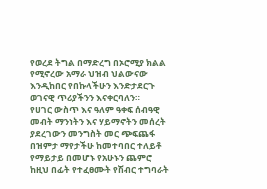የወረደ ትግል በማድረግ በኦሮሚያ ክልል የሚኖረው አማራ ህዝብ ህልውናው እንዲከበር የበኩላችሁን እንድታደርጉ ወገናዊ ጥሪያችንን እናቀርባለን።
የሀገር ውስጥ እና ዓለም ዓቀፍ ሰብዓዊ መብት ማንነትን እና ሃይማኖትን መሰረት ያደረገውን መንግስት መር ጭፍጨፋ በዝምታ ማየታችሁ ከመተባበር ተለይቶ የማይታይ በመሆኑ የአሁኑን ጨምሮ ከዚህ በፊት የተፈፀሙት የሽብር ተግባራት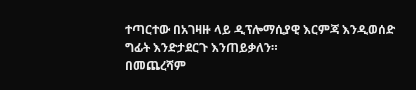ተጣርተው በአገዛዙ ላይ ዲፕሎማሲያዊ እርምጃ እንዲወሰድ ግፊት እንድታደርጉ እንጠይቃለን።
በመጨረሻም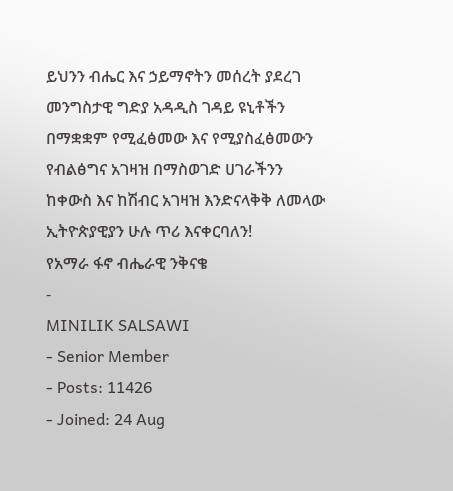ይህንን ብሔር እና ኃይማኖትን መሰረት ያደረገ መንግስታዊ ግድያ አዳዲስ ገዳይ ዩኒቶችን በማቋቋም የሚፈፅመው እና የሚያስፈፅመውን የብልፅግና አገዛዝ በማስወገድ ሀገራችንን ከቀውስ እና ከሽብር አገዛዝ እንድናላቅቅ ለመላው ኢትዮጵያዊያን ሁሉ ጥሪ እናቀርባለን!
የአማራ ፋኖ ብሔራዊ ንቅናቄ
-
MINILIK SALSAWI
- Senior Member
- Posts: 11426
- Joined: 24 Aug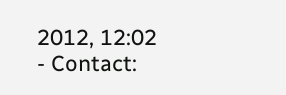2012, 12:02
- Contact: